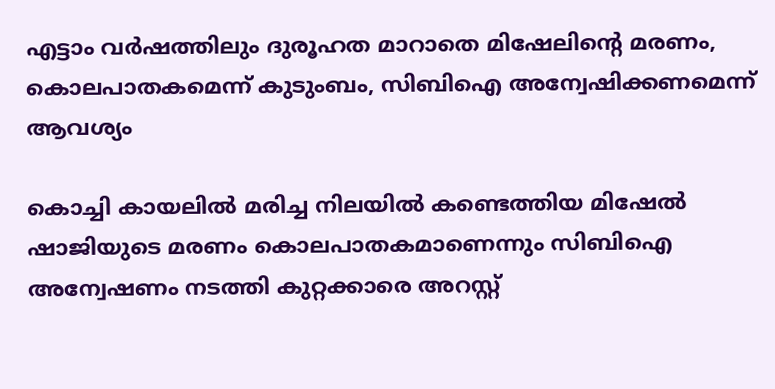എട്ടാം വര്‍ഷത്തിലും ദുരൂഹത മാറാതെ മിഷേലിന്റെ മരണം, കൊലപാതകമെന്ന് കുടുംബം, സിബിഐ അന്വേഷിക്കണമെന്ന് ആവശ്യം

കൊച്ചി കായലില്‍ മരിച്ച നിലയില്‍ കണ്ടെത്തിയ മിഷേല്‍ ഷാജിയുടെ മരണം കൊലപാതകമാണെന്നും സിബിഐ അന്വേഷണം നടത്തി കുറ്റക്കാരെ അറസ്റ്റ്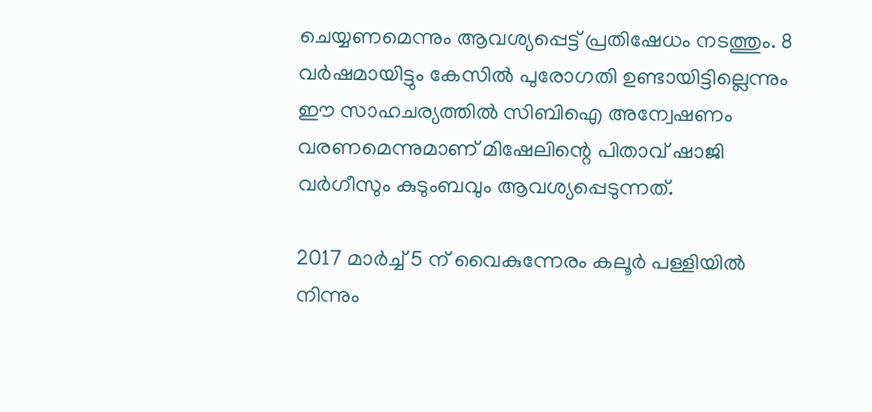ചെയ്യണമെന്നും ആവശ്യപ്പെട്ട് പ്രതിഷേധം നടത്തും. 8 വര്‍ഷമായിട്ടും കേസില്‍ പുരോഗതി ഉണ്ടായിട്ടില്ലെന്നും ഈ സാഹചര്യത്തില്‍ സിബിഐ അന്വേഷണം വരണമെന്നുമാണ് മിഷേലിന്റെ പിതാവ് ഷാജി വര്‍ഗീസും കുടുംബവും ആവശ്യപ്പെടുന്നത്.

2017 മാര്‍ച്ച് 5 ന് വൈകുന്നേരം കലൂര്‍ പള്ളിയില്‍ നിന്നും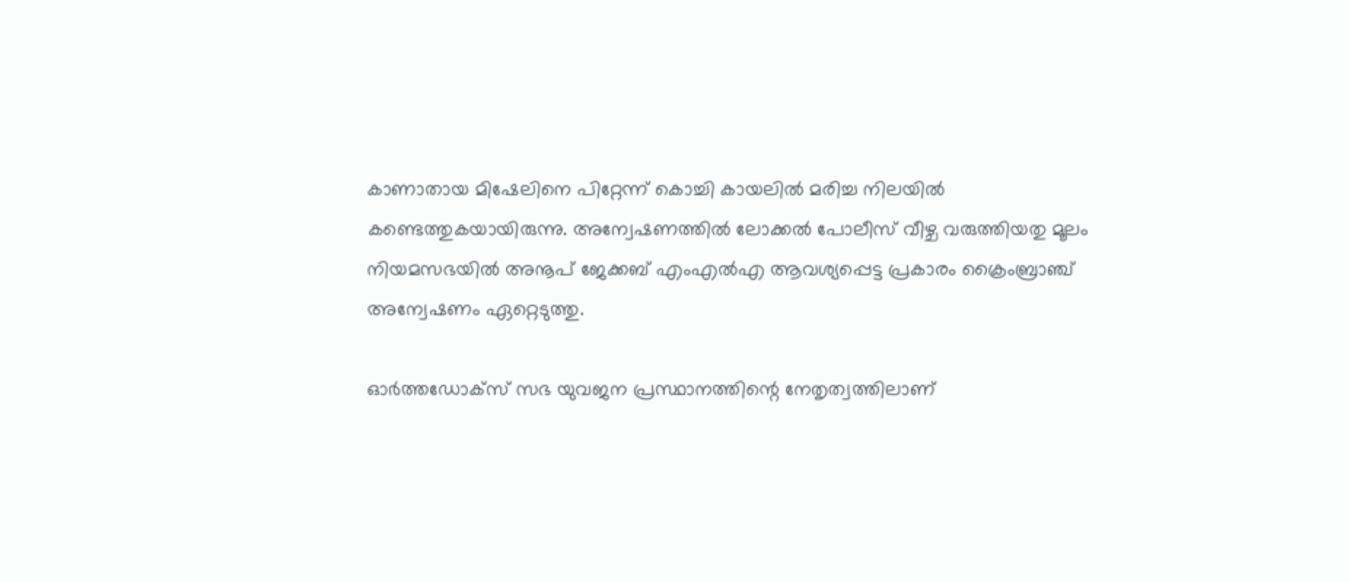കാണാതായ മിഷേലിനെ പിറ്റേന്ന് കൊച്ചി കായലില്‍ മരിച്ച നിലയില്‍ കണ്ടെത്തുകയായിരുന്നു. അന്വേഷണത്തില്‍ ലോക്കല്‍ പോലീസ് വീഴ്ച വരുത്തിയതു മൂലം നിയമസഭയില്‍ അനൂപ് ജേക്കബ് എംഎല്‍എ ആവശ്യപ്പെട്ട പ്രകാരം ക്രൈംബ്രാഞ്ച് അന്വേഷണം ഏറ്റെടുത്തു.

ഓര്‍ത്തഡോക്‌സ് സഭ യുവജന പ്രസ്ഥാനത്തിന്റെ നേതൃത്വത്തിലാണ്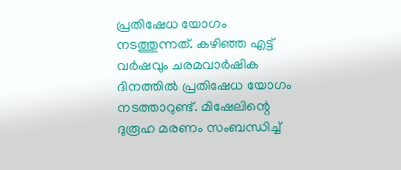പ്രതിഷേധ യോഗം നടത്തുന്നത്. കഴിഞ്ഞ എട്ട് വര്‍ഷവും ചരമവാര്‍ഷിക ദിനത്തില്‍ പ്രതിഷേധ യോഗം നടത്താറുണ്ട്. മിഷേലിന്റെ ദുരൂഹ മരണം സംബന്ധിച്ച്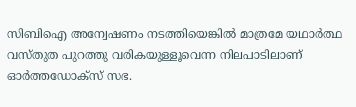സിബിഐ അന്വേഷണം നടത്തിയെങ്കില്‍ മാത്രമേ യഥാര്‍ത്ഥ വസ്തുത പുറത്തു വരികയുള്ളൂവെന്ന നിലപാടിലാണ് ഓര്‍ത്തഡോക്‌സ് സഭ.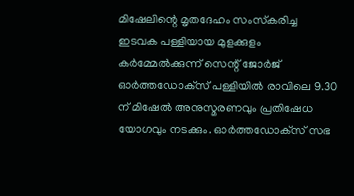മിഷേലിന്റെ മൃതദേഹം സംസ്‌കരിച്ച ഇടവക പള്ളിയായ മുളക്കുളം കര്‍മ്മേല്‍ക്കുന്ന് സെന്റ് ജോര്‍ജ് ഓര്‍ത്തഡോക്‌സ് പള്ളിയില്‍ രാവിലെ 9.30 ന് മിഷേല്‍ അനുസ്മരണവും പ്രതിഷേധ യോഗവും നടക്കും. ഓര്‍ത്തഡോക്‌സ് സഭ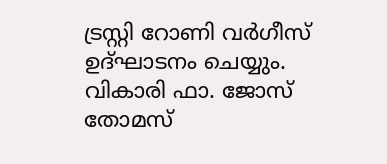ട്രസ്റ്റി റോണി വര്‍ഗീസ് ഉദ്ഘാടനം ചെയ്യും. വികാരി ഫാ. ജോസ് തോമസ്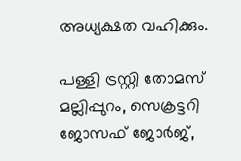അധ്യക്ഷത വഹിക്കും.

പള്ളി ട്രസ്റ്റി തോമസ് മല്ലിപ്പുറം, സെക്രട്ടറി ജോസഫ് ജോര്‍ജ്,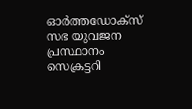ഓര്‍ത്തഡോക്‌സ് സഭ യുവജന പ്രസ്ഥാനം സെക്രട്ടറി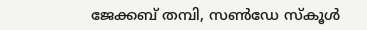ജേക്കബ് തമ്പി, സണ്‍ഡേ സ്‌കൂള്‍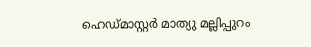ഹെഡ്മാസ്റ്റര്‍ മാത്യു മല്ലിപ്പുറം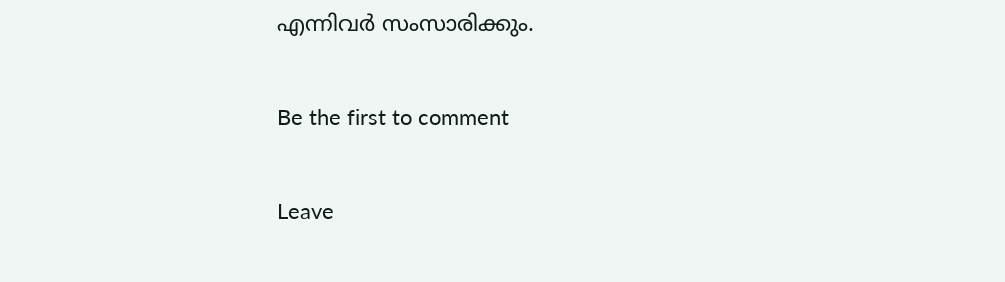എന്നിവര്‍ സംസാരിക്കും.

Be the first to comment

Leave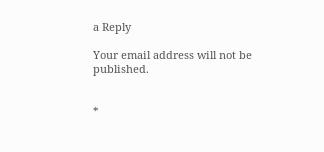a Reply

Your email address will not be published.


*